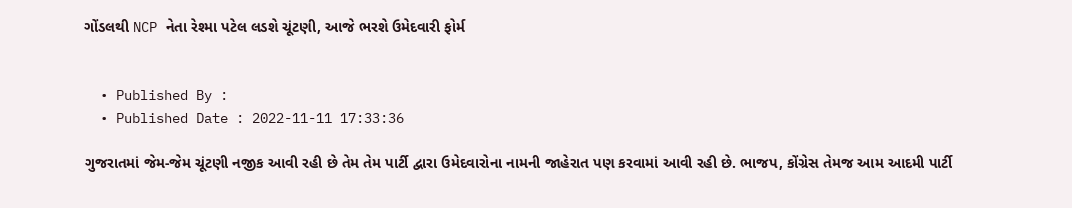ગોંડલથી NCP નેતા રેશ્મા પટેલ લડશે ચૂંટણી, આજે ભરશે ઉમેદવારી ફોર્મ


  • Published By :
  • Published Date : 2022-11-11 17:33:36

ગુજરાતમાં જેમ-જેમ ચૂંટણી નજીક આવી રહી છે તેમ તેમ પાર્ટી દ્વારા ઉમેદવારોના નામની જાહેરાત પણ કરવામાં આવી રહી છે. ભાજપ, કોંગ્રેસ તેમજ આમ આદમી પાર્ટી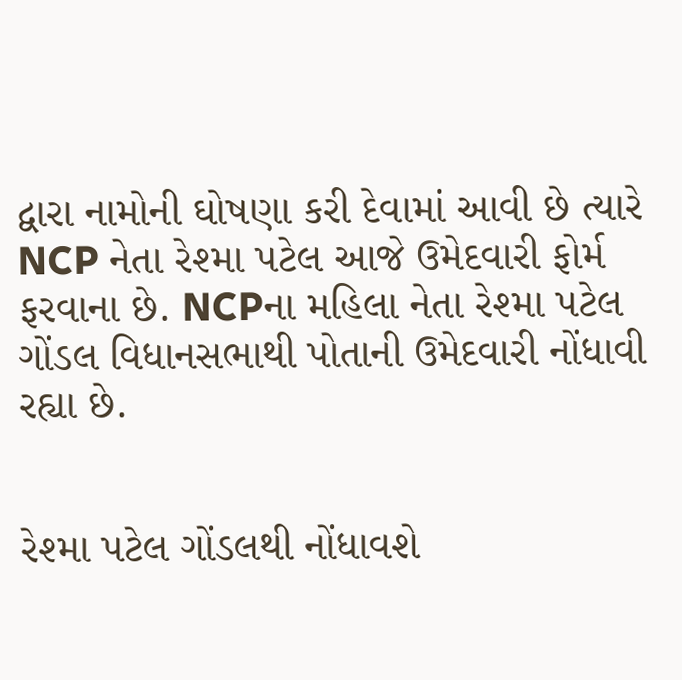દ્વારા નામોની ઘોષણા કરી દેવામાં આવી છે ત્યારે NCP નેતા રેશ્મા પટેલ આજે ઉમેદવારી ફોર્મ ફરવાના છે. NCPના મહિલા નેતા રેશ્મા પટેલ ગોંડલ વિધાનસભાથી પોતાની ઉમેદવારી નોંધાવી રહ્યા છે.


રેશ્મા પટેલ ગોંડલથી નોંધાવશે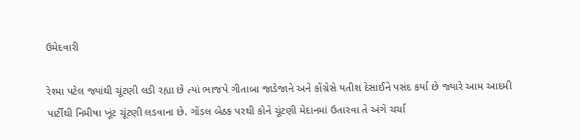ઉમેદવારી

રેશ્મા પટેલ જ્યાંથી ચૂંટણી લડી રહ્યા છે ત્યાં ભાજપે ગીતાબા જાડેજાને અને કોંગ્રેસે યતીશ દેસાઈને પસંદ કર્યા છે જ્યારે આમ આદમી પાર્ટીથી નિમીષા ખૂંટ ચૂંટણી લડવાના છે. ગોંડલ બેઠક પરથી કોને ચૂંટણી મેદાનમાં ઉતારવા તે અંગે ચર્ચા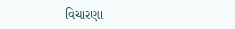વિચારણા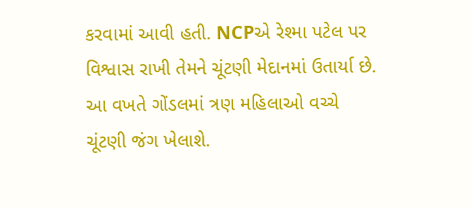કરવામાં આવી હતી. NCPએ રેશ્મા પટેલ પર વિશ્વાસ રાખી તેમને ચૂંટણી મેદાનમાં ઉતાર્યા છે. આ વખતે ગોંડલમાં ત્રણ મહિલાઓ વચ્ચે ચૂંટણી જંગ ખેલાશે.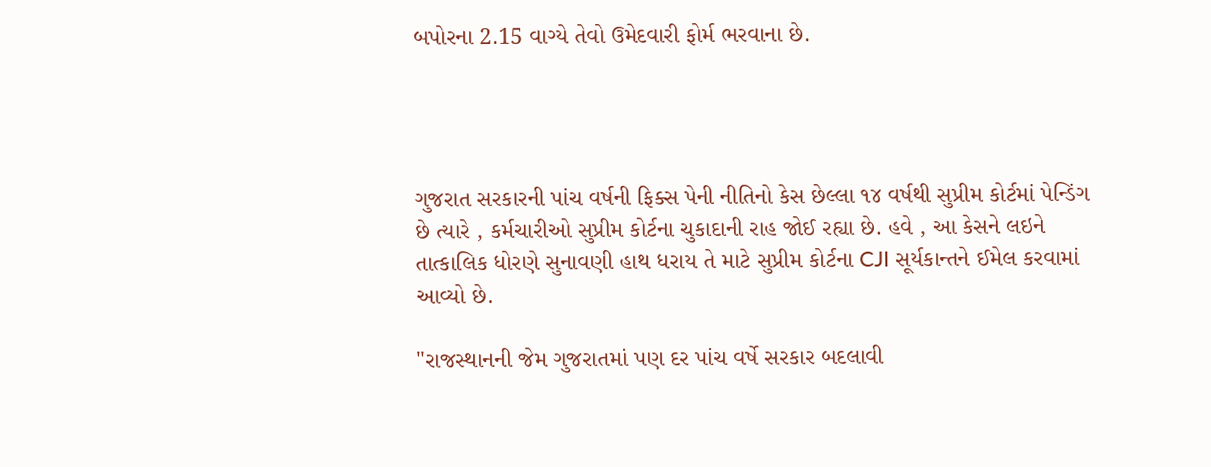બપોરના 2.15 વાગ્યે તેવો ઉમેદવારી ફોર્મ ભરવાના છે.




ગુજરાત સરકારની પાંચ વર્ષની ફિક્સ પેની નીતિનો કેસ છેલ્લા ૧૪ વર્ષથી સુપ્રીમ કોર્ટમાં પેન્ડિંગ છે ત્યારે , કર્મચારીઓ સુપ્રીમ કોર્ટના ચુકાદાની રાહ જોઈ રહ્યા છે. હવે , આ કેસને લઇને તાત્કાલિક ધોરણે સુનાવણી હાથ ધરાય તે માટે સુપ્રીમ કોર્ટના CJI સૂર્યકાન્તને ઈમેલ કરવામાં આવ્યો છે.

"રાજસ્થાનની જેમ ગુજરાતમાં પણ દર પાંચ વર્ષે સરકાર બદલાવી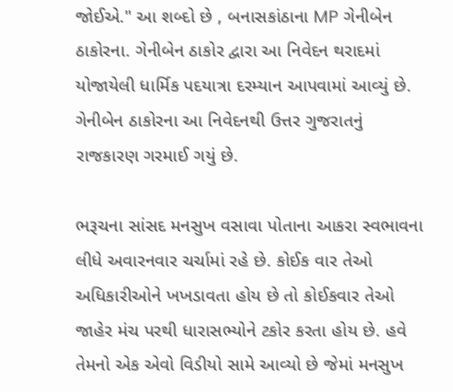જોઈએ." આ શબ્દો છે , બનાસકાંઠાના MP ગેનીબેન ઠાકોરના. ગેનીબેન ઠાકોર દ્વારા આ નિવેદન થરાદમાં યોજાયેલી ધાર્મિક પદયાત્રા દરમ્યાન આપવામાં આવ્યું છે. ગેનીબેન ઠાકોરના આ નિવેદનથી ઉત્તર ગુજરાતનું રાજકારણ ગરમાઈ ગયું છે.

ભરૂચના સાંસદ મનસુખ વસાવા પોતાના આકરા સ્વભાવના લીધે અવારનવાર ચર્ચામાં રહે છે. કોઈક વાર તેઓ અધિકારીઓને ખખડાવતા હોય છે તો કોઈકવાર તેઓ જાહેર મંચ પરથી ધારાસભ્યોને ટકોર કરતા હોય છે. હવે તેમનો એક એવો વિડીયો સામે આવ્યો છે જેમાં મનસુખ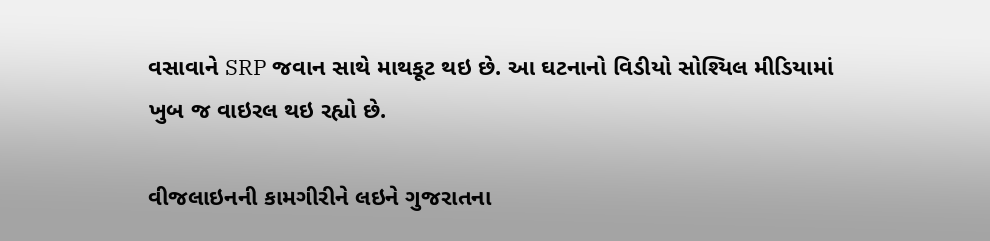વસાવાને SRP જવાન સાથે માથકૂટ થઇ છે. આ ઘટનાનો વિડીયો સોશ્યિલ મીડિયામાં ખુબ જ વાઇરલ થઇ રહ્યો છે.

વીજલાઇનની કામગીરીને લઇને ગુજરાતના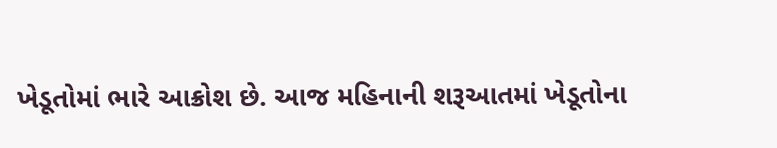ખેડૂતોમાં ભારે આક્રોશ છે. આજ મહિનાની શરૂઆતમાં ખેડૂતોના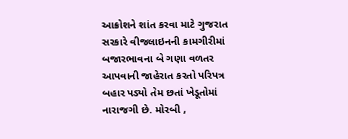આક્રોશને શાંત કરવા માટે ગુજરાત સરકારે વીજલાઇનની કામગીરીમાં બજારભાવના બે ગણા વળતર આપવાની જાહેરાત કરતો પરિપત્ર બહાર પડ્યો તેમ છતાં ખેડૂતોમાં નારાજગી છે. મોરબી ,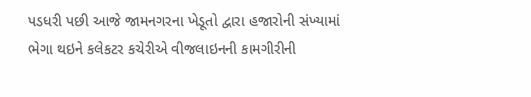પડધરી પછી આજે જામનગરના ખેડૂતો દ્વારા હજારોની સંખ્યામાં ભેગા થઇને કલેકટર કચેરીએ વીજલાઇનની કામગીરીની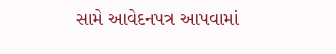સામે આવેદનપત્ર આપવામાં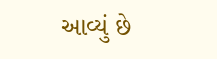આવ્યું છે